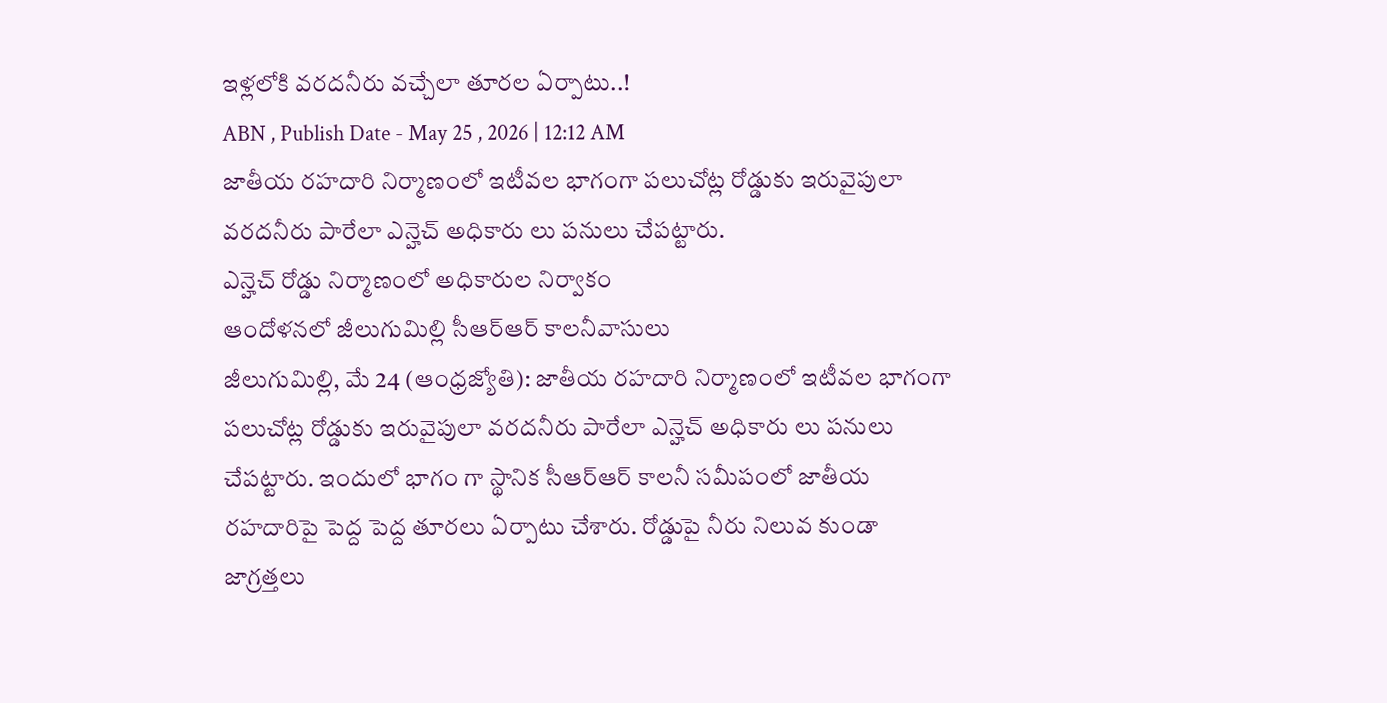ఇళ్లలోకి వరదనీరు వచ్చేలా తూరల ఏర్పాటు..!
ABN , Publish Date - May 25 , 2026 | 12:12 AM
జాతీయ రహదారి నిర్మాణంలో ఇటీవల భాగంగా పలుచోట్ల రోడ్డుకు ఇరువైపులా వరదనీరు పారేలా ఎన్హెచ్ అధికారు లు పనులు చేపట్టారు.
ఎన్హెచ్ రోడ్డు నిర్మాణంలో అధికారుల నిర్వాకం
ఆందోళనలో జీలుగుమిల్లి సీఆర్ఆర్ కాలనీవాసులు
జీలుగుమిల్లి, మే 24 (ఆంధ్రజ్యోతి): జాతీయ రహదారి నిర్మాణంలో ఇటీవల భాగంగా పలుచోట్ల రోడ్డుకు ఇరువైపులా వరదనీరు పారేలా ఎన్హెచ్ అధికారు లు పనులు చేపట్టారు. ఇందులో భాగం గా స్థానిక సీఆర్ఆర్ కాలనీ సమీపంలో జాతీయ రహదారిపై పెద్ద పెద్ద తూరలు ఏర్పాటు చేశారు. రోడ్డుపై నీరు నిలువ కుండా జాగ్రత్తలు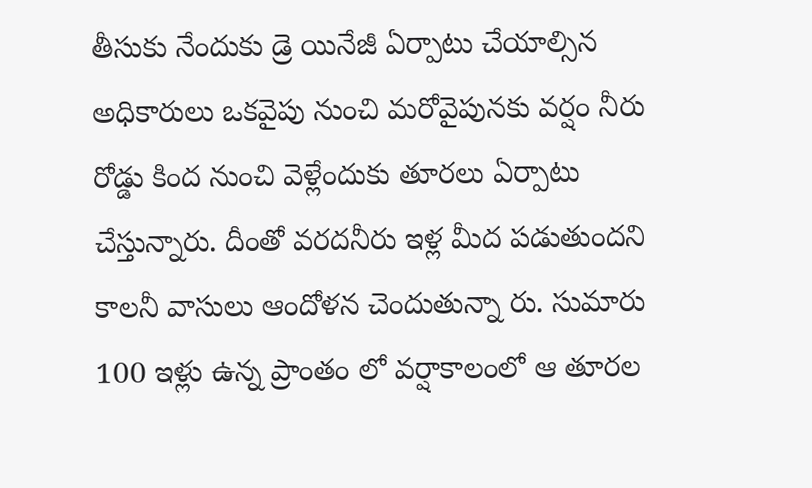తీసుకు నేందుకు డ్రె యినేజీ ఏర్పాటు చేయాల్సిన అధికారులు ఒకవైపు నుంచి మరోవైపునకు వర్షం నీరు రోడ్డు కింద నుంచి వెళ్లేందుకు తూరలు ఏర్పాటు చేస్తున్నారు. దీంతో వరదనీరు ఇళ్ల మీద పడుతుందని కాలనీ వాసులు ఆందోళన చెందుతున్నా రు. సుమారు 100 ఇళ్లు ఉన్న ప్రాంతం లో వర్షాకాలంలో ఆ తూరల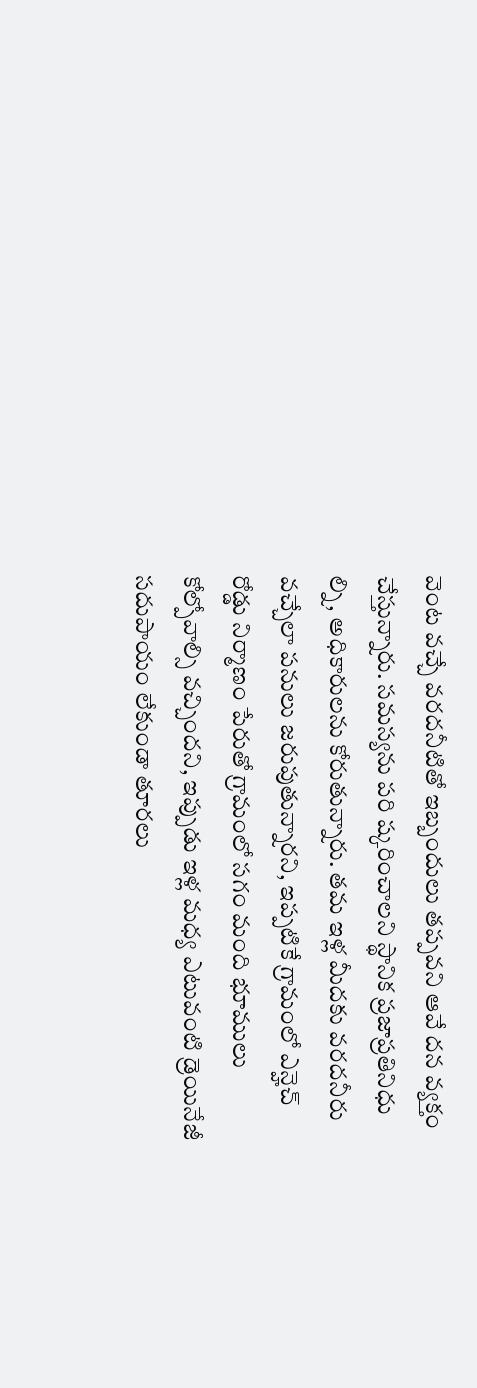వెంట వచ్చే వరదనీటితో ఇబ్బందులు తప్పవని ఆవే దన వ్యక్తం చేస్తున్నారు. సమస్యను పరి ష్కరించాలని స్థానిక ప్రజాప్రతినిధు ల్ని, అధికారులను కోరుతున్నారు. తమ ఇళ్ల మీదకు వరదనీరు వచ్చేలా పనులు జరుపుతున్నారని, ఇప్పటికే గ్రామంలో ఎన్హెచ్ రోడ్డు నిర్మాణం పేరుతో గ్రామంలో సగం మంది భూములు కోల్పోవాల్సి వచ్చిందని, ఇప్పుడు ఇళ్ల మధ్య ఎటువంటి డ్రెయినేజీ సదుపాయం లేకుండా తూరలు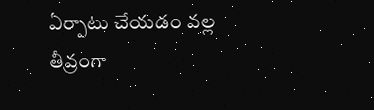ఏర్పాటు చేయడం వల్ల తీవ్రంగా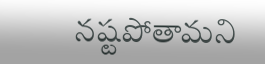నష్టపోతామని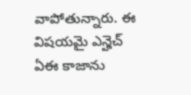వాపోతున్నారు. ఈ విషయమై ఎన్హెచ్ ఏఈ కాజాను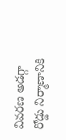వివరణ అడగ్గా రోడ్డు నిర్మాణానికి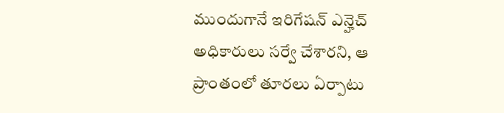ముందుగానే ఇరిగేషన్ ఎన్హెచ్ అధికారులు సర్వే చేశారని, ఆ ప్రాంతంలో తూరలు ఏర్పాటు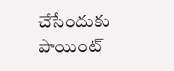చేసేందుకు పాయింట్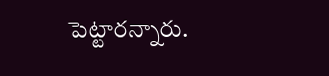పెట్టారన్నారు.